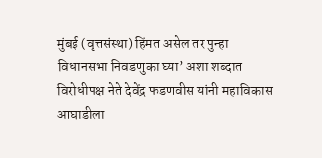मुंबई (वृत्तसंस्था) हिंमत असेल तर पुन्हा विधानसभा निवडणुका घ्या’ अशा शब्दात विरोधीपक्ष नेते देवेंद्र फडणवीस यांनी महाविकास आघाडीला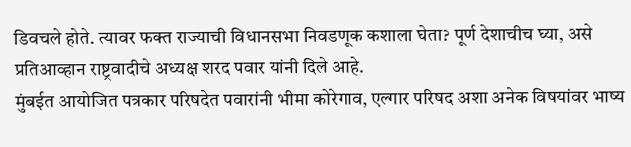डिवचले होते. त्यावर फक्त राज्याची विधानसभा निवडणूक कशाला घेता? पूर्ण देशाचीच घ्या, असे प्रतिआव्हान राष्ट्रवादीचे अध्यक्ष शरद पवार यांनी दिले आहे.
मुंबईत आयोजित पत्रकार परिषदेत पवारांनी भीमा कोरेगाव, एल्गार परिषद अशा अनेक विषयांवर भाष्य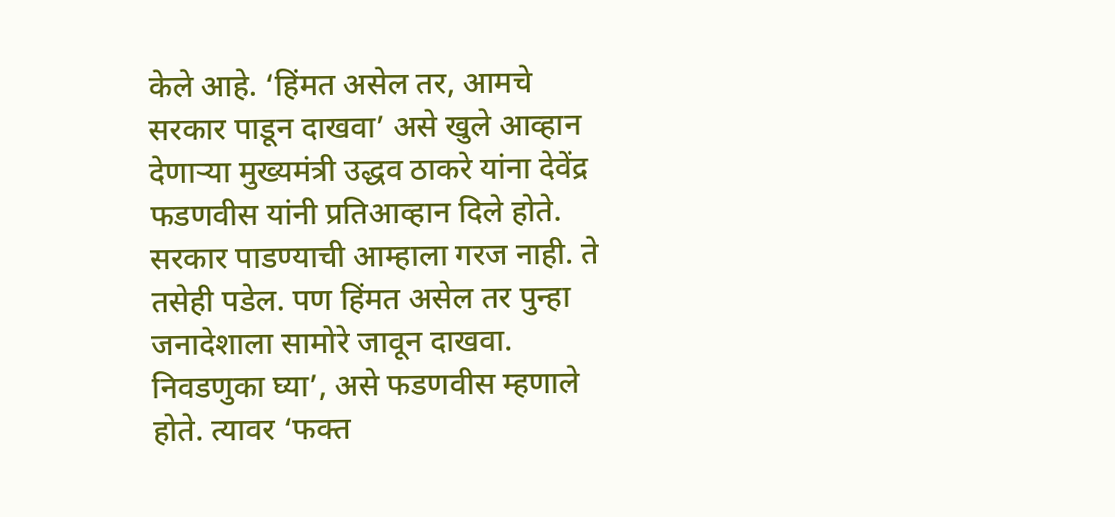केले आहे. ‘हिंमत असेल तर, आमचे सरकार पाडून दाखवा’ असे खुले आव्हान देणाऱ्या मुख्यमंत्री उद्धव ठाकरे यांना देवेंद्र फडणवीस यांनी प्रतिआव्हान दिले होते. सरकार पाडण्याची आम्हाला गरज नाही. ते तसेही पडेल. पण हिंमत असेल तर पुन्हा जनादेशाला सामोरे जावून दाखवा. निवडणुका घ्या’, असे फडणवीस म्हणाले होते. त्यावर ‘फक्त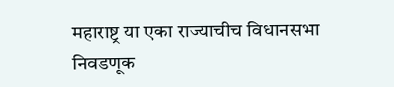महाराष्ट्र या एका राज्याचीच विधानसभा निवडणूक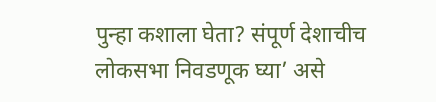पुन्हा कशाला घेता? संपूर्ण देशाचीच लोकसभा निवडणूक घ्या’ असे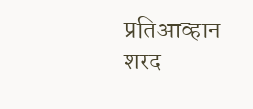प्रतिआव्हान शरद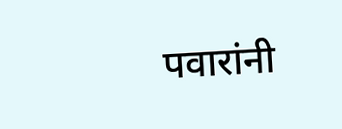पवारांनी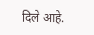दिले आहे.